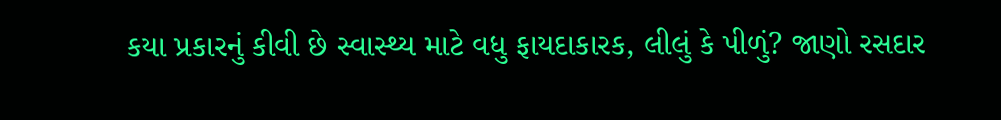કયા પ્રકારનું કીવી છે સ્વાસ્થ્ય માટે વધુ ફાયદાકારક, લીલું કે પીળું? જાણો રસદાર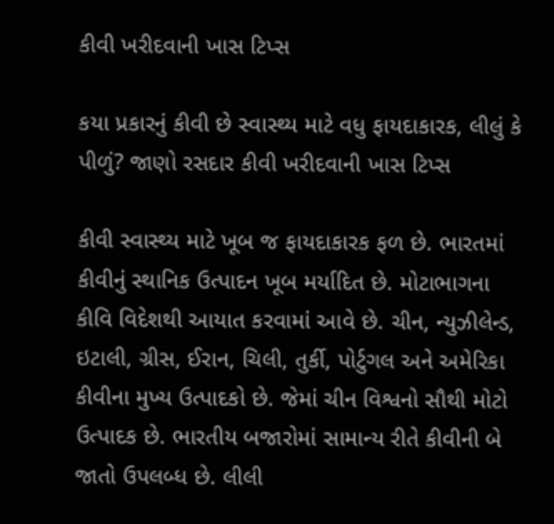કીવી ખરીદવાની ખાસ ટિપ્સ

કયા પ્રકારનું કીવી છે સ્વાસ્થ્ય માટે વધુ ફાયદાકારક, લીલું કે પીળું? જાણો રસદાર કીવી ખરીદવાની ખાસ ટિપ્સ

કીવી સ્વાસ્થ્ય માટે ખૂબ જ ફાયદાકારક ફળ છે. ભારતમાં કીવીનું સ્થાનિક ઉત્પાદન ખૂબ મર્યાદિત છે. મોટાભાગના કીવિ વિદેશથી આયાત કરવામાં આવે છે. ચીન, ન્યુઝીલેન્ડ, ઇટાલી, ગ્રીસ, ઈરાન, ચિલી, તુર્કી, પોર્ટુગલ અને અમેરિકા કીવીના મુખ્ય ઉત્પાદકો છે. જેમાં ચીન વિશ્વનો સૌથી મોટો ઉત્પાદક છે. ભારતીય બજારોમાં સામાન્ય રીતે કીવીની બે જાતો ઉપલબ્ધ છે. લીલી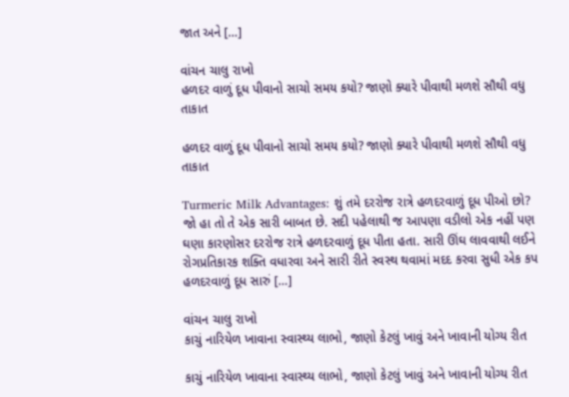જાત અને […]

વાંચન ચાલુ રાખો
હળદર વાળું દૂધ પીવાનો સાચો સમય કયો? જાણો ક્યારે પીવાથી મળશે સૌથી વધુ તાકાત

હળદર વાળું દૂધ પીવાનો સાચો સમય કયો? જાણો ક્યારે પીવાથી મળશે સૌથી વધુ તાકાત

Turmeric Milk Advantages: શું તમે દરરોજ રાત્રે હળદરવાળું દૂધ પીઓ છો? જો હા તો તે એક સારી બાબત છે. સદી પહેલાથી જ આપણા વડીલો એક નહીં પણ ઘણા કારણોસર દરરોજ રાત્રે હળદરવાળું દૂધ પીતા હતા. સારી ઊંઘ લાવવાથી લઈને રોગપ્રતિકારક શક્તિ વધારવા અને સારી રીતે સ્વસ્થ થવામાં મદદ કરવા સુધી એક કપ હળદરવાળું દૂધ સારું […]

વાંચન ચાલુ રાખો
કાચું નારિયેળ ખાવાના સ્વાસ્થ્ય લાભો, જાણો કેટલું ખાવું અને ખાવાની યોગ્ય રીત

કાચું નારિયેળ ખાવાના સ્વાસ્થ્ય લાભો, જાણો કેટલું ખાવું અને ખાવાની યોગ્ય રીત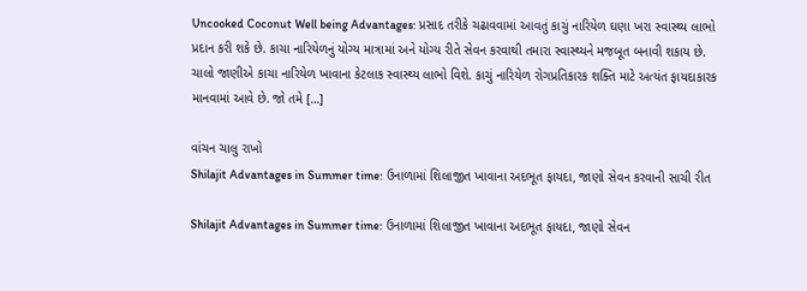Uncooked Coconut Well being Advantages: પ્રસાદ તરીકે ચઢાવવામાં આવતું કાચું નારિયેળ ઘણા ખરા સ્વાસ્થ્ય લાભો પ્રદાન કરી શકે છે. કાચા નારિયેળનું યોગ્ય માત્રામાં અને યોગ્ય રીતે સેવન કરવાથી તમારા સ્વાસ્થ્યને મજબૂત બનાવી શકાય છે. ચાલો જાણીએ કાચા નારિયેળ ખાવાના કેટલાક સ્વાસ્થ્ય લાભો વિશે. કાચું નારિયેળ રોગપ્રતિકારક શક્તિ માટે અત્યંત ફાયદાકારક માનવામાં આવે છે. જો તમે […]

વાંચન ચાલુ રાખો
Shilajit Advantages in Summer time: ઉનાળામાં શિલાજીત ખાવાના અદભૂત ફાયદા, જાણો સેવન કરવાની સાચી રીત

Shilajit Advantages in Summer time: ઉનાળામાં શિલાજીત ખાવાના અદભૂત ફાયદા, જાણો સેવન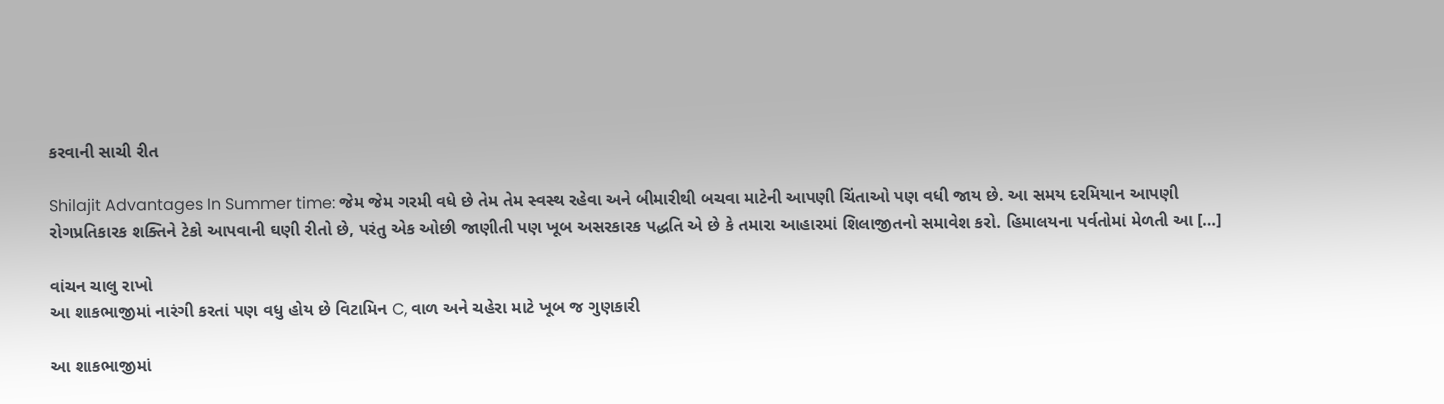કરવાની સાચી રીત

Shilajit Advantages In Summer time: જેમ જેમ ગરમી વધે છે તેમ તેમ સ્વસ્થ રહેવા અને બીમારીથી બચવા માટેની આપણી ચિંતાઓ પણ વધી જાય છે. આ સમય દરમિયાન આપણી રોગપ્રતિકારક શક્તિને ટેકો આપવાની ઘણી રીતો છે, પરંતુ એક ઓછી જાણીતી પણ ખૂબ અસરકારક પદ્ધતિ એ છે કે તમારા આહારમાં શિલાજીતનો સમાવેશ કરો. હિમાલયના પર્વતોમાં મેળતી આ […]

વાંચન ચાલુ રાખો
આ શાકભાજીમાં નારંગી કરતાં પણ વધુ હોય છે વિટામિન C, વાળ અને ચહેરા માટે ખૂબ જ ગુણકારી

આ શાકભાજીમાં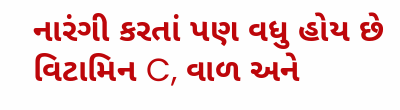નારંગી કરતાં પણ વધુ હોય છે વિટામિન C, વાળ અને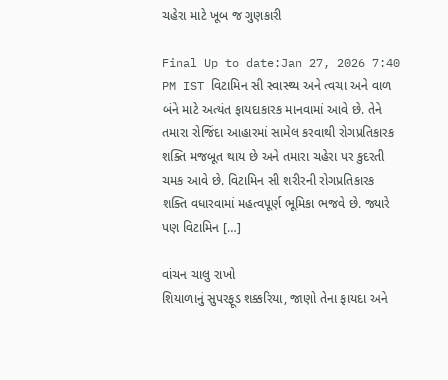ચહેરા માટે ખૂબ જ ગુણકારી

Final Up to date:Jan 27, 2026 7:40 PM IST વિટામિન સી સ્વાસ્થ્ય અને ત્વચા અને વાળ બંને માટે અત્યંત ફાયદાકારક માનવામાં આવે છે. તેને તમારા રોજિંદા આહારમાં સામેલ કરવાથી રોગપ્રતિકારક શક્તિ મજબૂત થાય છે અને તમારા ચહેરા પર કુદરતી ચમક આવે છે. વિટામિન સી શરીરની રોગપ્રતિકારક શક્તિ વધારવામાં મહત્વપૂર્ણ ભૂમિકા ભજવે છે. જ્યારે પણ વિટામિન […]

વાંચન ચાલુ રાખો
શિયાળાનું સુપરફૂડ શક્કરિયા, જાણો તેના ફાયદા અને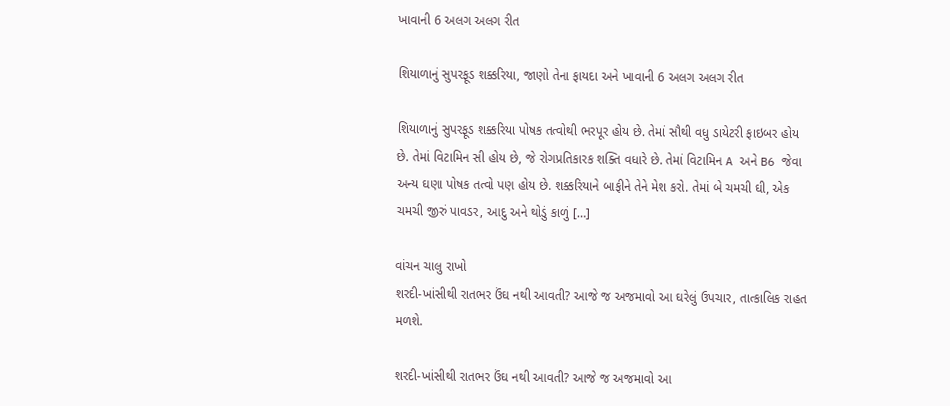ખાવાની 6 અલગ અલગ રીત

શિયાળાનું સુપરફૂડ શક્કરિયા, જાણો તેના ફાયદા અને ખાવાની 6 અલગ અલગ રીત

શિયાળાનું સુપરફૂડ શક્કરિયા પોષક તત્વોથી ભરપૂર હોય છે. તેમાં સૌથી વધુ ડાયેટરી ફાઇબર હોય છે. તેમાં વિટામિન સી હોય છે, જે રોગપ્રતિકારક શક્તિ વધારે છે. તેમાં વિટામિન A અને B6 જેવા અન્ય ઘણા પોષક તત્વો પણ હોય છે. શક્કરિયાને બાફીને તેને મેશ કરો. તેમાં બે ચમચી ઘી, એક ચમચી જીરું પાવડર, આદુ અને થોડું કાળું […]

વાંચન ચાલુ રાખો
શરદી-ખાંસીથી રાતભર ઉંઘ નથી આવતી? આજે જ અજમાવો આ ઘરેલું ઉપચાર, તાત્કાલિક રાહત મળશે.

શરદી-ખાંસીથી રાતભર ઉંઘ નથી આવતી? આજે જ અજમાવો આ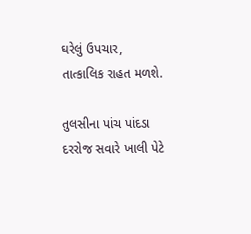ઘરેલું ઉપચાર, તાત્કાલિક રાહત મળશે.

તુલસીના પાંચ પાંદડા દરરોજ સવારે ખાલી પેટે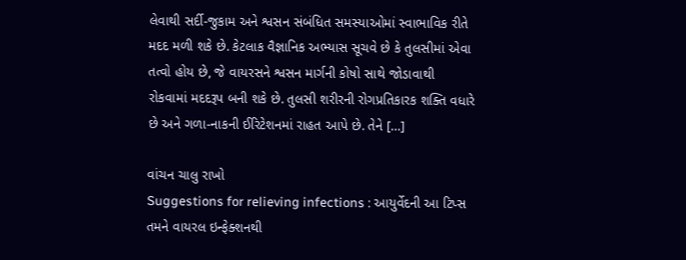લેવાથી સર્દી-જુકામ અને શ્વસન સંબંધિત સમસ્યાઓમાં સ્વાભાવિક રીતે મદદ મળી શકે છે. કેટલાક વૈજ્ઞાનિક અભ્યાસ સૂચવે છે કે તુલસીમાં એવા તત્વો હોય છે, જે વાયરસને શ્વસન માર્ગની કોષો સાથે જોડાવાથી રોકવામાં મદદરૂપ બની શકે છે. તુલસી શરીરની રોગપ્રતિકારક શક્તિ વધારે છે અને ગળા-નાકની ઈરિટેશનમાં રાહત આપે છે. તેને […]

વાંચન ચાલુ રાખો
Suggestions for relieving infections : આયુર્વેદની આ ટિપ્સ તમને વાયરલ ઇન્ફેક્શનથી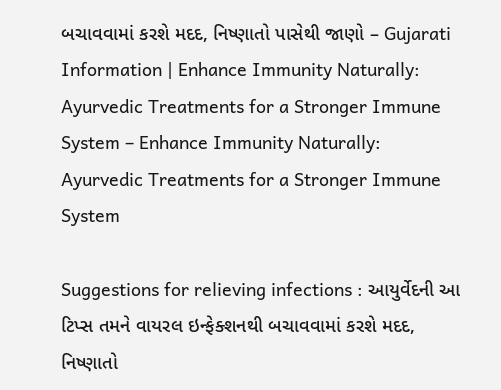બચાવવામાં કરશે મદદ, નિષ્ણાતો પાસેથી જાણો – Gujarati Information | Enhance Immunity Naturally: Ayurvedic Treatments for a Stronger Immune System – Enhance Immunity Naturally: Ayurvedic Treatments for a Stronger Immune System

Suggestions for relieving infections : આયુર્વેદની આ ટિપ્સ તમને વાયરલ ઇન્ફેક્શનથી બચાવવામાં કરશે મદદ, નિષ્ણાતો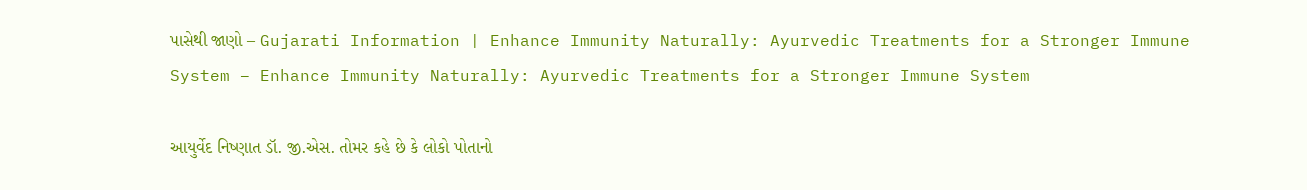પાસેથી જાણો – Gujarati Information | Enhance Immunity Naturally: Ayurvedic Treatments for a Stronger Immune System – Enhance Immunity Naturally: Ayurvedic Treatments for a Stronger Immune System

આયુર્વેદ નિષ્ણાત ડૉ. જી.એસ. તોમર કહે છે કે લોકો પોતાનો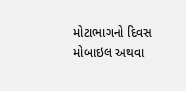મોટાભાગનો દિવસ મોબાઇલ અથવા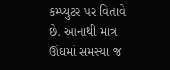કમ્પ્યુટર પર વિતાવે છે. આનાથી માત્ર ઊંઘમાં સમસ્યા જ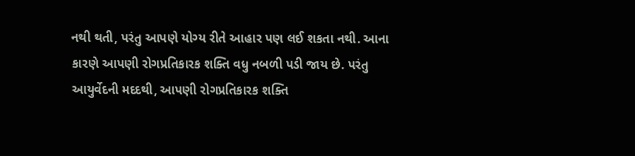નથી થતી, પરંતુ આપણે યોગ્ય રીતે આહાર પણ લઈ શકતા નથી. આના કારણે આપણી રોગપ્રતિકારક શક્તિ વધુ નબળી પડી જાય છે. પરંતુ આયુર્વેદની મદદથી, આપણી રોગપ્રતિકારક શક્તિ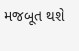મજબૂત થશે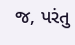જ, પરંતુ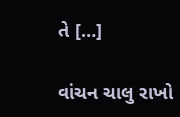તે […]

વાંચન ચાલુ રાખો